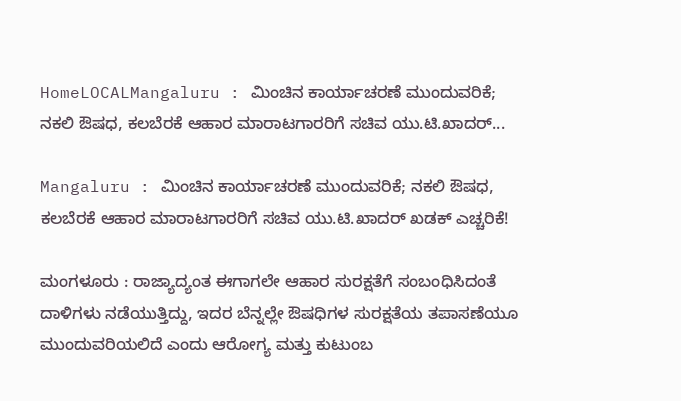HomeLOCALMangaluru : ಮಿಂಚಿನ ಕಾರ್ಯಾಚರಣೆ ಮುಂದುವರಿಕೆ; ನಕಲಿ ಔಷಧ, ಕಲಬೆರಕೆ ಆಹಾರ ಮಾರಾಟಗಾರರಿಗೆ ಸಚಿವ ಯು.ಟಿ.ಖಾದರ್...

Mangaluru : ಮಿಂಚಿನ ಕಾರ್ಯಾಚರಣೆ ಮುಂದುವರಿಕೆ; ನಕಲಿ ಔಷಧ, ಕಲಬೆರಕೆ ಆಹಾರ ಮಾರಾಟಗಾರರಿಗೆ ಸಚಿವ ಯು.ಟಿ.ಖಾದರ್ ಖಡಕ್ ಎಚ್ಚರಿಕೆ!

ಮಂಗಳೂರು : ರಾಜ್ಯಾದ್ಯಂತ ಈಗಾಗಲೇ ಆಹಾರ ಸುರಕ್ಷತೆಗೆ ಸಂಬಂಧಿಸಿದಂತೆ ದಾಳಿಗಳು ನಡೆಯುತ್ತಿದ್ದು, ಇದರ ಬೆನ್ನಲ್ಲೇ ಔಷಧಿಗಳ ಸುರಕ್ಷತೆಯ ತಪಾಸಣೆಯೂ ಮುಂದುವರಿಯಲಿದೆ ಎಂದು ಆರೋಗ್ಯ ಮತ್ತು ಕುಟುಂಬ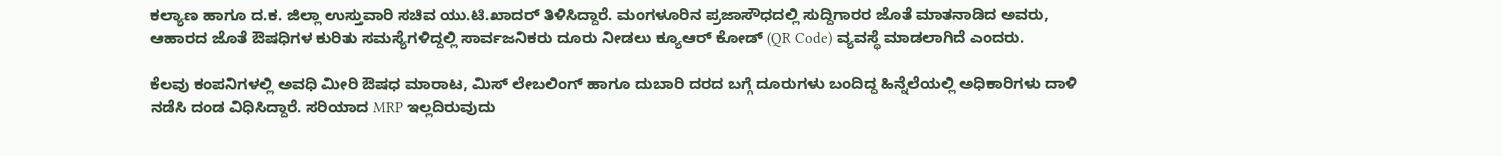ಕಲ್ಯಾಣ ಹಾಗೂ ದ.ಕ. ಜಿಲ್ಲಾ ಉಸ್ತುವಾರಿ ಸಚಿವ ಯು.ಟಿ.ಖಾದರ್ ತಿಳಿಸಿದ್ದಾರೆ. ಮಂಗಳೂರಿನ ಪ್ರಜಾಸೌಧದಲ್ಲಿ ಸುದ್ದಿಗಾರರ ಜೊತೆ ಮಾತನಾಡಿದ ಅವರು, ಆಹಾರದ ಜೊತೆ ಔಷಧಿಗಳ ಕುರಿತು ಸಮಸ್ಯೆಗಳಿದ್ದಲ್ಲಿ ಸಾರ್ವಜನಿಕರು ದೂರು ನೀಡಲು ಕ್ಯೂಆರ್ ಕೋಡ್ (QR Code) ವ್ಯವಸ್ಥೆ ಮಾಡಲಾಗಿದೆ ಎಂದರು.

ಕೆಲವು ಕಂಪನಿಗಳಲ್ಲಿ ಅವಧಿ ಮೀರಿ ಔಷಧ ಮಾರಾಟ, ಮಿಸ್ ಲೇಬಲಿಂಗ್ ಹಾಗೂ ದುಬಾರಿ ದರದ ಬಗ್ಗೆ ದೂರುಗಳು ಬಂದಿದ್ದ ಹಿನ್ನೆಲೆಯಲ್ಲಿ ಅಧಿಕಾರಿಗಳು ದಾಳಿ ನಡೆಸಿ ದಂಡ ವಿಧಿಸಿದ್ದಾರೆ. ಸರಿಯಾದ MRP ಇಲ್ಲದಿರುವುದು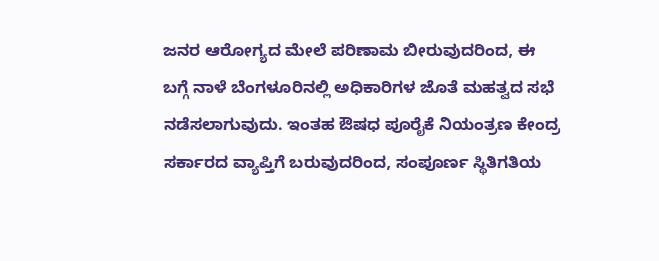ಜನರ ಆರೋಗ್ಯದ ಮೇಲೆ ಪರಿಣಾಮ ಬೀರುವುದರಿಂದ, ಈ ಬಗ್ಗೆ ನಾಳೆ ಬೆಂಗಳೂರಿನಲ್ಲಿ ಅಧಿಕಾರಿಗಳ ಜೊತೆ ಮಹತ್ವದ ಸಭೆ ನಡೆಸಲಾಗುವುದು. ಇಂತಹ ಔಷಧ ಪೂರೈಕೆ ನಿಯಂತ್ರಣ ಕೇಂದ್ರ ಸರ್ಕಾರದ ವ್ಯಾಪ್ತಿಗೆ ಬರುವುದರಿಂದ, ಸಂಪೂರ್ಣ ಸ್ಥಿತಿಗತಿಯ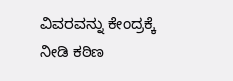ವಿವರವನ್ನು ಕೇಂದ್ರಕ್ಕೆ ನೀಡಿ ಕಠಿಣ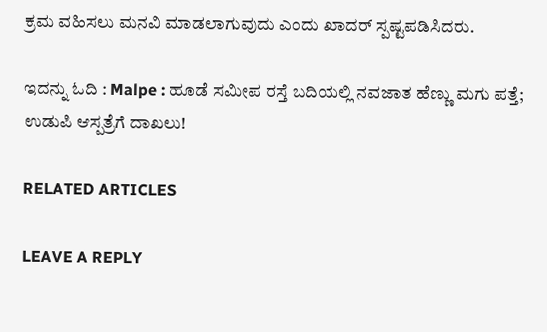ಕ್ರಮ ವಹಿಸಲು ಮನವಿ ಮಾಡಲಾಗುವುದು ಎಂದು ಖಾದರ್ ಸ್ಪಷ್ಟಪಡಿಸಿದರು.

ಇದನ್ನು ಓದಿ : Malpe : ಹೂಡೆ ಸಮೀಪ ರಸ್ತೆ ಬದಿಯಲ್ಲಿ ನವಜಾತ ಹೆಣ್ಣು ಮಗು ಪತ್ತೆ; ಉಡುಪಿ ಆಸ್ಪತ್ರೆಗೆ ದಾಖಲು!

RELATED ARTICLES

LEAVE A REPLY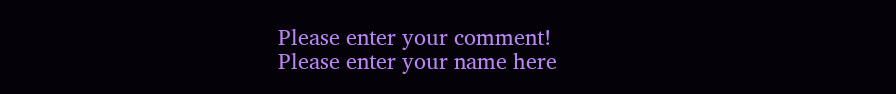Please enter your comment!
Please enter your name here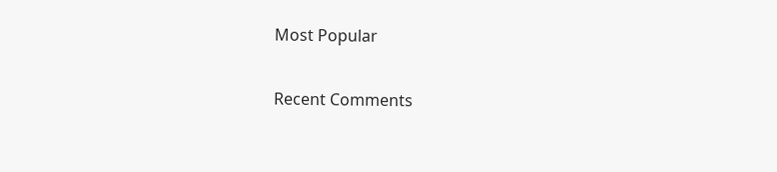Most Popular

Recent Comments